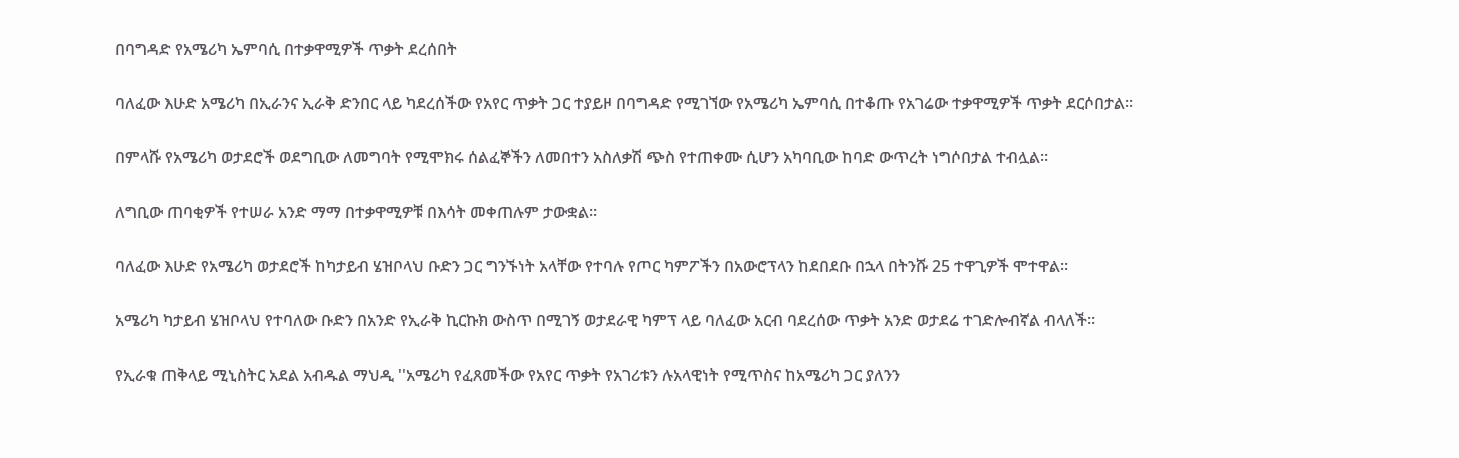በባግዳድ የአሜሪካ ኤምባሲ በተቃዋሚዎች ጥቃት ደረሰበት

ባለፈው እሁድ አሜሪካ በኢራንና ኢራቅ ድንበር ላይ ካደረሰችው የአየር ጥቃት ጋር ተያይዞ በባግዳድ የሚገኘው የአሜሪካ ኤምባሲ በተቆጡ የአገሬው ተቃዋሚዎች ጥቃት ደርሶበታል።

በምላሹ የአሜሪካ ወታደሮች ወደግቢው ለመግባት የሚሞክሩ ሰልፈኞችን ለመበተን አስለቃሽ ጭስ የተጠቀሙ ሲሆን አካባቢው ከባድ ውጥረት ነግሶበታል ተብሏል።

ለግቢው ጠባቂዎች የተሠራ አንድ ማማ በተቃዋሚዎቹ በእሳት መቀጠሉም ታውቋል።

ባለፈው እሁድ የአሜሪካ ወታደሮች ከካታይብ ሄዝቦላህ ቡድን ጋር ግንኙነት አላቸው የተባሉ የጦር ካምፖችን በአውሮፕላን ከደበደቡ በኋላ በትንሹ 25 ተዋጊዎች ሞተዋል።

አሜሪካ ካታይብ ሄዝቦላህ የተባለው ቡድን በአንድ የኢራቅ ኪርኩክ ውስጥ በሚገኝ ወታደራዊ ካምፕ ላይ ባለፈው አርብ ባደረሰው ጥቃት አንድ ወታደሬ ተገድሎብኛል ብላለች።

የኢራቁ ጠቅላይ ሚኒስትር አደል አብዱል ማህዲ ''አሜሪካ የፈጸመችው የአየር ጥቃት የአገሪቱን ሉአላዊነት የሚጥስና ከአሜሪካ ጋር ያለንን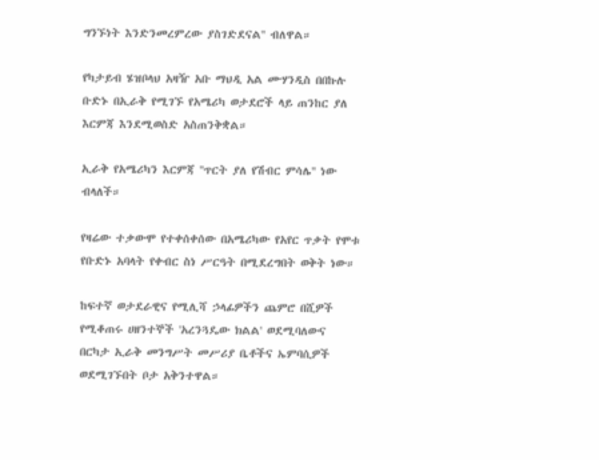ግንኙነት እንድንመረምረው ያስገድደናል'' ብለዋል።

የካታይብ ሄዝቦላህ አዛዥ አቡ ማህዲ አል ሙሃንዲስ በበኩሉ ቡድኑ በኢራቅ የሚገኙ የአሜሪካ ወታደሮች ላይ ጠንከር ያለ እርምጃ እንደሚወስድ አስጠንቅቋል።

ኢራቅ የአሜሪካን እርምጃ ''ጥርት ያለ የሽብር ምሳሌ'' ነው ብላለች።

የዛሬው ተቃውሞ የተቀሰቀሰው በአሜሪካው የአየር ጥቃት የሞቱ የቡድኑ አባላት የቀብር ስነ ሥርዓት በሚደረግበት ወቅት ነው።

ከፍተኛ ወታደራዊና የሚሊሻ ኃላፊዎችን ጨምሮ በሺዎች የሚቆጠሩ ሀዘንተኞች 'አረንጓዴው ክልል' ወደሚባለውና በርካታ ኢራቅ መንግሥት መሥሪያ ቤቶችና ኤምባሲዎች ወደሚገኙበት ቦታ አቅንተዋል።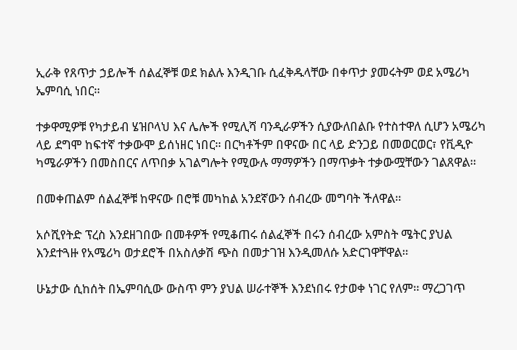ኢራቅ የጸጥታ ኃይሎች ሰልፈኞቹ ወደ ክልሉ እንዲገቡ ሲፈቅዱላቸው በቀጥታ ያመሩትም ወደ አሜሪካ ኤምባሲ ነበር።

ተቃዋሚዎቹ የካታይብ ሄዝቦላህ እና ሌሎች የሚሊሻ ባንዲራዎችን ሲያውለበልቡ የተስተዋለ ሲሆን አሜሪካ ላይ ደግሞ ከፍተኛ ተቃውሞ ይሰነዘር ነበር። በርካቶችም በዋናው በር ላይ ድንጋይ በመወርወር፣ የቪዲዮ ካሜራዎችን በመስበርና ለጥበቃ አገልግሎት የሚውሉ ማማዎችን በማጥቃት ተቃውሟቸውን ገልጸዋል።

በመቀጠልም ሰልፈኞቹ ከዋናው በሮቹ መካከል አንደኛውን ሰብረው መግባት ችለዋል።

አሶሺየትድ ፕረስ እንደዘገበው በመቶዎች የሚቆጠሩ ሰልፈኞች በሩን ሰብረው አምስት ሜትር ያህል እንደተጓዙ የአሜሪካ ወታደሮች በአስለቃሽ ጭስ በመታገዝ እንዲመለሱ አድርገዋቸዋል።

ሁኔታው ሲከሰት በኤምባሲው ውስጥ ምን ያህል ሠራተኞች እንደነበሩ የታወቀ ነገር የለም። ማረጋገጥ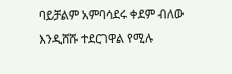ባይቻልም አምባሳደሩ ቀደም ብለው እንዲሸሹ ተደርገዋል የሚሉ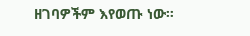ዘገባዎችም እየወጡ ነው።